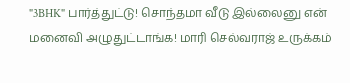"3BHK" பார்த்துட்டு! சொந்தமா வீடு இல்லைனு என் மனைவி அழுதுட்டாங்க! மாரி செல்வராஜ் உருக்கம்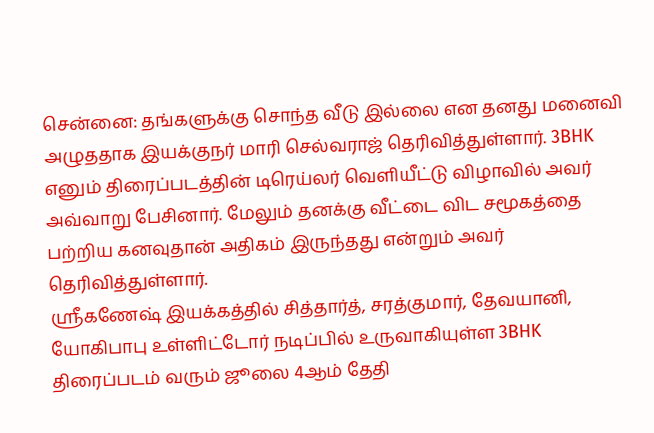சென்னை: தங்களுக்கு சொந்த வீடு இல்லை என தனது மனைவி அழுததாக இயக்குநர் மாரி செல்வராஜ் தெரிவித்துள்ளார். 3BHK எனும் திரைப்படத்தின் டிரெய்லர் வெளியீட்டு விழாவில் அவர் அவ்வாறு பேசினார். மேலும் தனக்கு வீட்டை விட சமூகத்தை பற்றிய கனவுதான் அதிகம் இருந்தது என்றும் அவர் தெரிவித்துள்ளார்.
ஸ்ரீகணேஷ் இயக்கத்தில் சித்தார்த், சரத்குமார், தேவயானி, யோகிபாபு உள்ளிட்டோர் நடிப்பில் உருவாகியுள்ள 3BHK திரைப்படம் வரும் ஜூலை 4ஆம் தேதி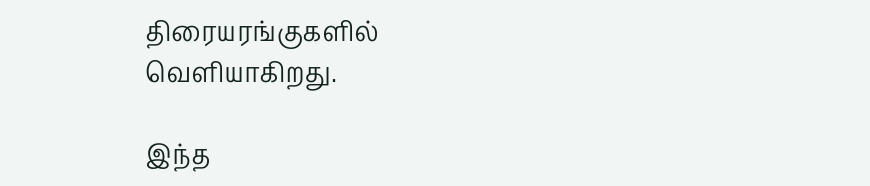திரையரங்குகளில் வெளியாகிறது.

இந்த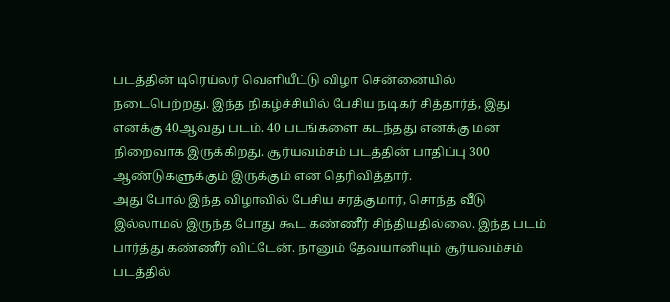படத்தின் டிரெய்லர் வெளியீட்டு விழா சென்னையில் நடைபெற்றது. இந்த நிகழ்ச்சியில் பேசிய நடிகர் சித்தார்த், இது எனக்கு 40ஆவது படம். 40 படங்களை கடந்தது எனக்கு மன நிறைவாக இருக்கிறது. சூர்யவம்சம் படத்தின் பாதிப்பு 300 ஆண்டுகளுக்கும் இருக்கும் என தெரிவித்தார்.
அது போல் இந்த விழாவில் பேசிய சரத்குமார், சொந்த வீடு இல்லாமல் இருந்த போது கூட கண்ணீர் சிந்தியதில்லை. இந்த படம் பார்த்து கண்ணீர் விட்டேன். நானும் தேவயானியும் சூர்யவம்சம் படத்தில்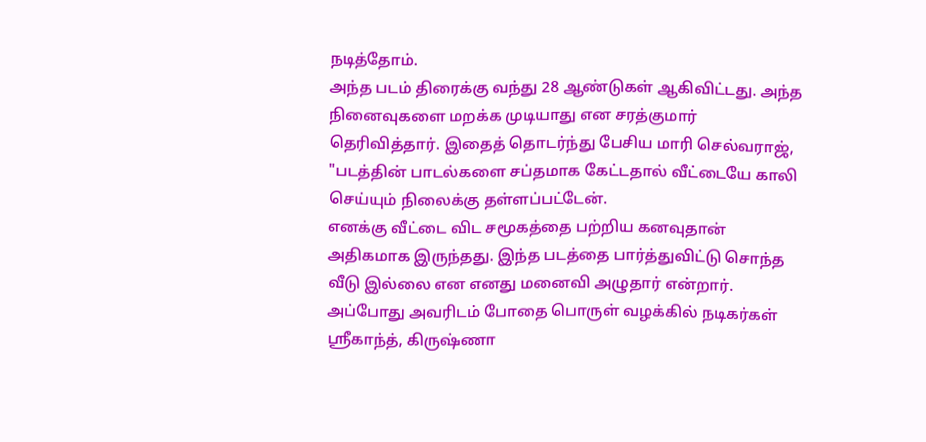நடித்தோம்.
அந்த படம் திரைக்கு வந்து 28 ஆண்டுகள் ஆகிவிட்டது. அந்த நினைவுகளை மறக்க முடியாது என சரத்குமார் தெரிவித்தார். இதைத் தொடர்ந்து பேசிய மாரி செல்வராஜ், "படத்தின் பாடல்களை சப்தமாக கேட்டதால் வீட்டையே காலி செய்யும் நிலைக்கு தள்ளப்பட்டேன்.
எனக்கு வீட்டை விட சமூகத்தை பற்றிய கனவுதான் அதிகமாக இருந்தது. இந்த படத்தை பார்த்துவிட்டு சொந்த வீடு இல்லை என எனது மனைவி அழுதார் என்றார். அப்போது அவரிடம் போதை பொருள் வழக்கில் நடிகர்கள் ஸ்ரீகாந்த், கிருஷ்ணா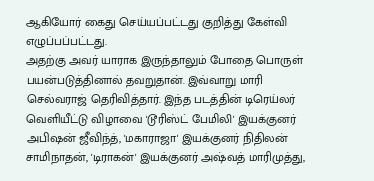ஆகியோர் கைது செய்யப்பட்டது குறித்து கேள்வி எழுப்பப்பட்டது.
அதற்கு அவர் யாராக இருந்தாலும் போதை பொருள் பயன்படுத்தினால் தவறுதான். இவ்வாறு மாரி செல்வராஜ் தெரிவித்தார். இந்த படத்தின் டிரெய்லர் வெளியீட்டு விழாவை 'டூரிஸ்ட் பேமிலி' இயக்குனர் அபிஷன் ஜீவிந்த், 'மகாராஜா' இயக்குனர் நிதிலன் சாமிநாதன், 'டிராகன்' இயக்குனர் அஷ்வத் மாரிமுத்து,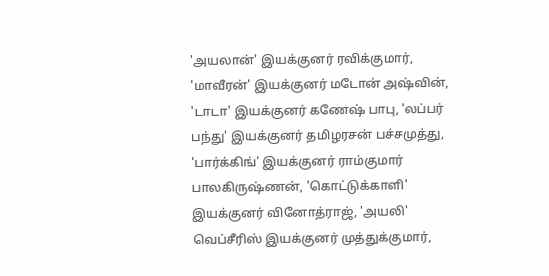'அயலான்' இயக்குனர் ரவிக்குமார், 'மாவீரன்' இயக்குனர் மடோன் அஷ்வின், 'டாடா' இயக்குனர் கணேஷ் பாபு, 'லப்பர் பந்து' இயக்குனர் தமிழரசன் பச்சமுத்து, 'பார்க்கிங்' இயக்குனர் ராம்குமார் பாலகிருஷ்ணன், 'கொட்டுக்காளி' இயக்குனர் வினோத்ராஜ், 'அயலி' வெப்சீரிஸ் இயக்குனர் முத்துக்குமார்,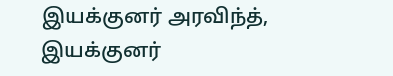இயக்குனர் அரவிந்த், இயக்குனர்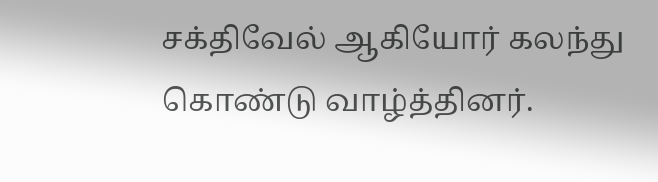சக்திவேல் ஆகியோர் கலந்து கொண்டு வாழ்த்தினர்.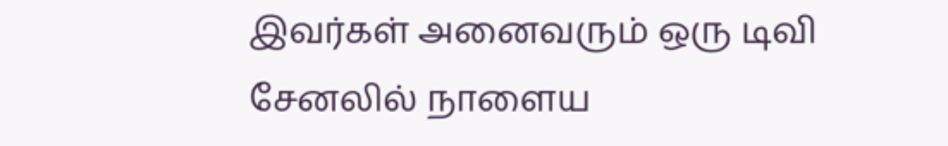இவர்கள் அனைவரும் ஒரு டிவி சேனலில் நாளைய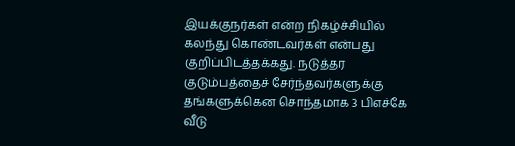இயக்குநர்கள் என்ற நிகழ்ச்சியில் கலந்து கொண்டவர்கள் என்பது குறிப்பிடத்தக்கது. நடுத்தர குடும்பத்தைச் சேர்ந்தவர்களுக்கு தங்களுக்கென சொந்தமாக 3 பிஎச்கே வீடு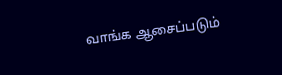வாங்க ஆசைப்படும்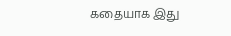கதையாக இது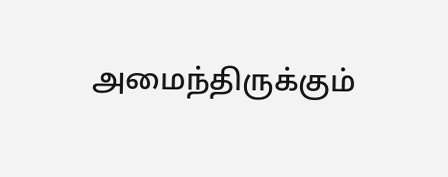அமைந்திருக்கும்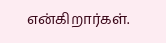என்கிறார்கள்.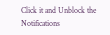Click it and Unblock the Notifications